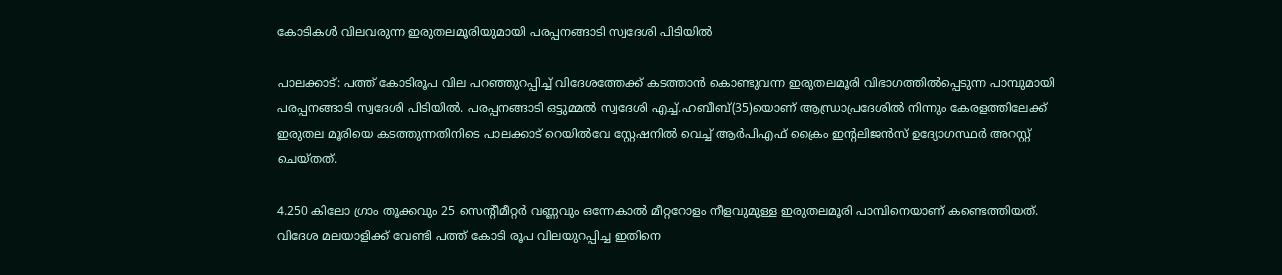കോടികള്‍ വിലവരുന്ന ഇരുതലമൂരിയുമായി പരപ്പനങ്ങാടി സ്വദേശി പിടിയില്‍

പാലക്കാട്: പത്ത് കോടിരൂപ വില പറഞ്ഞുറപ്പിച്ച് വിദേശത്തേക്ക് കടത്താന്‍ കൊണ്ടുവന്ന ഇരുതലമൂരി വിഭാഗത്തില്‍പ്പെടുന്ന പാമ്പുമായി പരപ്പനങ്ങാടി സ്വദേശി പിടിയില്‍. പരപ്പനങ്ങാടി ഒട്ടുമ്മല്‍ സ്വദേശി എച്ച്.ഹബീബ്(35)യൊണ് ആന്ധ്രാപ്രദേശില്‍ നിന്നും കേരളത്തിലേക്ക് ഇരുതല മൂരിയെ കടത്തുന്നതിനിടെ പാലക്കാട് റെയില്‍വേ സ്റ്റേഷനില്‍ വെച്ച് ആര്‍പിഎഫ് ക്രൈം ഇന്റലിജന്‍സ് ഉദ്യോഗസ്ഥര്‍ അറസ്റ്റ് ചെയ്തത്.

4.250 കിലോ ഗ്രാം തൂക്കവും 25 സെന്റീമീറ്റര്‍ വണ്ണവും ഒന്നേകാല്‍ മീറ്ററോളം നീളവുമുള്ള ഇരുതലമൂരി പാമ്പിനെയാണ് കണ്ടെത്തിയത്. വിദേശ മലയാളിക്ക് വേണ്ടി പത്ത് കോടി രൂപ വിലയുറപ്പിച്ച ഇതിനെ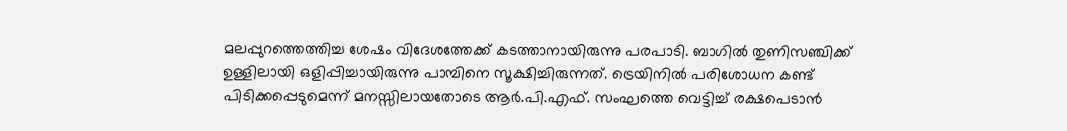മലപ്പുറത്തെത്തിച്ച ശേഷം വിദേശത്തേക്ക് കടത്താനായിരുന്നു പരപാടി. ബാഗില്‍ തുണിസഞ്ചിക്ക് ഉള്ളിലായി ഒളിപ്പിച്ചായിരുന്നു പാമ്പിനെ സൂക്ഷിച്ചിരുന്നത്. ട്രെയിനില്‍ പരിശോധന കണ്ട് പിടിക്കപ്പെടുമെന്ന് മനസ്സിലായതോടെ ആര്‍.പി.എഫ്. സംഘത്തെ വെട്ടിച്ച് രക്ഷപെടാന്‍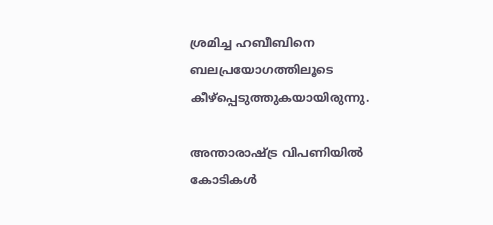ശ്രമിച്ച ഹബീബിനെ ബലപ്രയോഗത്തിലൂടെ കീഴ്‌പ്പെടുത്തുകയായിരുന്നു.

അന്താരാഷ്ട്ര വിപണിയില്‍ കോടികള്‍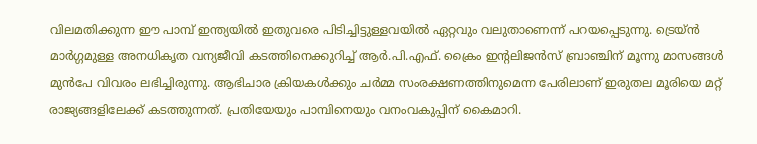വിലമതിക്കുന്ന ഈ പാമ്പ് ഇന്ത്യയില്‍ ഇതുവരെ പിടിച്ചിട്ടുള്ളവയില്‍ ഏറ്റവും വലുതാണെന്ന് പറയപ്പെടുന്നു. ട്രെയ്ന്‍ മാര്‍ഗ്ഗമുള്ള അനധികൃത വന്യജീവി കടത്തിനെക്കുറിച്ച് ആര്‍.പി.എഫ്. ക്രൈം ഇന്റലിജന്‍സ് ബ്രാഞ്ചിന് മൂന്നു മാസങ്ങള്‍ മുന്‍പേ വിവരം ലഭിച്ചിരുന്നു. ആഭിചാര ക്രിയകള്‍ക്കും ചര്‍മ്മ സംരക്ഷണത്തിനുമെന്ന പേരിലാണ് ഇരുതല മൂരിയെ മറ്റ് രാജ്യങ്ങളിലേക്ക് കടത്തുന്നത്. പ്രതിയേയും പാമ്പിനെയും വനംവകുപ്പിന് കൈമാറി.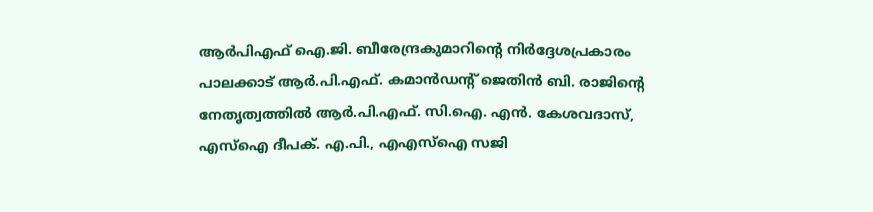ആര്‍പിഎഫ് ഐ.ജി. ബീരേന്ദ്രകുമാറിന്റെ നിര്‍ദ്ദേശപ്രകാരം പാലക്കാട് ആര്‍.പി.എഫ്. കമാന്‍ഡന്റ് ജെതിന്‍ ബി. രാജിന്റെ നേതൃത്വത്തില്‍ ആര്‍.പി.എഫ്. സി.ഐ. എന്‍. കേശവദാസ്, എസ്‌ഐ ദീപക്. എ.പി., എഎസ്‌ഐ സജി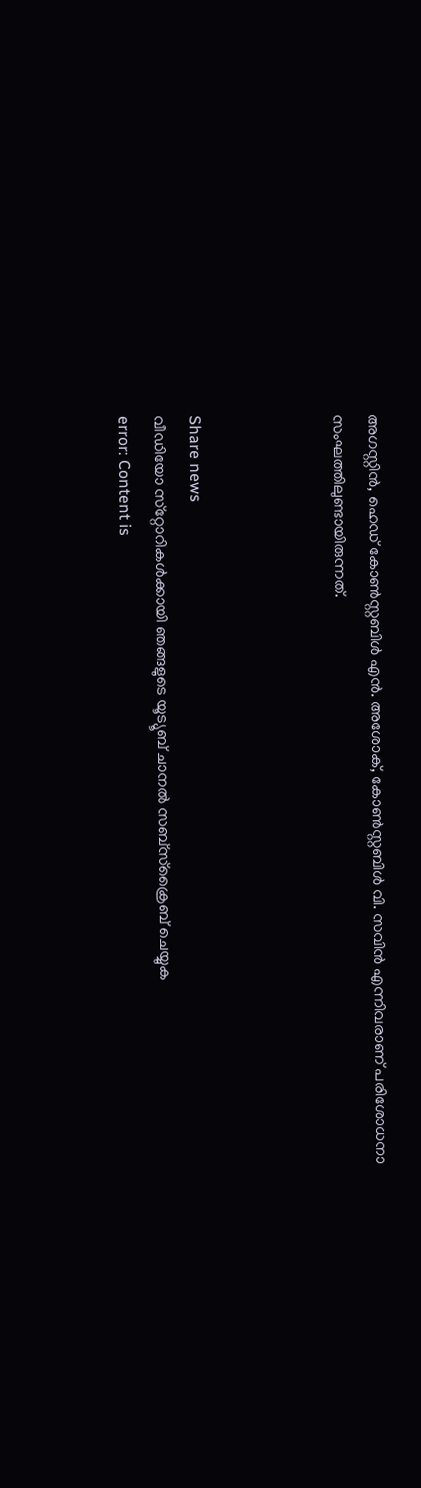അഗസ്റ്റിന്‍, ഹെഡ് കോണ്‍സ്റ്റബിള്‍ എന്‍. അശോക്, കോണ്‍സ്റ്റബിള്‍ വി. സവിന്‍ എന്നിവരാണ് പരിശോധനാ സംഘത്തിലുണ്ടായിരുന്നത്.



Share news
വീഡിയോ സ്‌റ്റോറികള്‍ക്കായി ഞങ്ങളുടെ യൂട്യൂബ് ചാനല്‍ സബ്‌സ്‌ക്രൈബ് ചെയ്യുക
error: Content is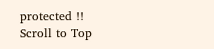protected !!
Scroll to Top